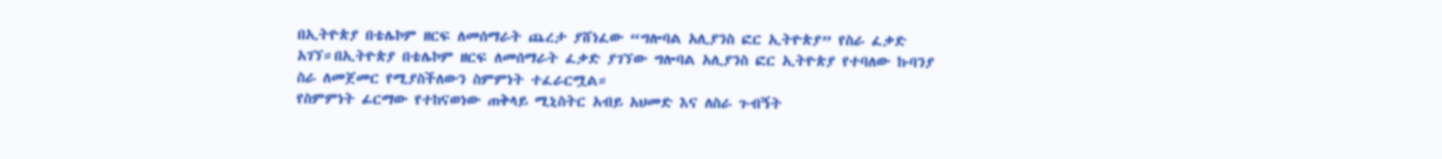በኢትዮጵያ በቴሌኮም ዘርፍ ለመሰማራት ጨረታ ያሸነፈው “ግሎባል አሊያንስ ፎር ኢትዮጵያ” የስራ ፈቃድ አገኘ።በኢትዮጵያ በቴሌኮም ዘርፍ ለመሰማራት ፈቃድ ያገኘው ግሎባል አሊያንስ ፎር ኢትዮጵያ የተባለው ኩባንያ ስራ ለመጀመር የሚያስችለውን ስምምነት ተፈራርሟል።
የስምምነት ፊርማው የተከናወነው ጠቅላይ ሚኒስትር አብይ አህመድ እና ለስራ ጉብኝት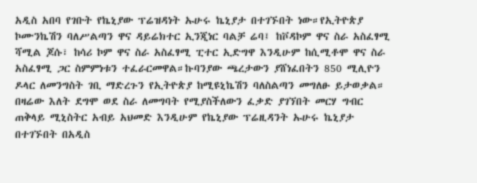አዲስ አበባ የገቡት የኬኒያው ፕሬዝዳነት ኡሁሩ ኬኒያታ በተገኙበት ነው።የኢትዮጵያ ኮሙንኬሽን ባለሥልጣን ዋና ዳይሬክተር ኢንጂነር ባልቻ ሬባ፤ ከቮዳኮም ዋና ስራ አስፈፃሚ ሻሚል ጆሱ፣ ከሳሪ ኮም ዋና ስራ አስፈፃሚ ፒተር ኢድግዋ እንዲሁም ከሲሚቶሞ ዋና ስራ አስፈፃሚ ጋር ስምምነቱን ተፈራርመዋል።ኩባንያው ጫረታውን ያሸነፈበትን 850 ሚሊዮን ዶላር ለመንግስት ገቢ ማድረጉን የኢትዮጵያ ከሚዩኒኬሽን ባለስልጣን መግለፁ ይታወቃል።
በዛሬው እለት ደግሞ ወደ ስራ ለመግባት የሚያስችለውን ፈቃድ ያገኘበት መርሃ ግብር ጠቅላይ ሚኒስትር አብይ አህመድ እንዲሁም የኬኒያው ፕሬዚዳንት ኡሁሩ ኬኒያታ በተገኙበት በአዲስ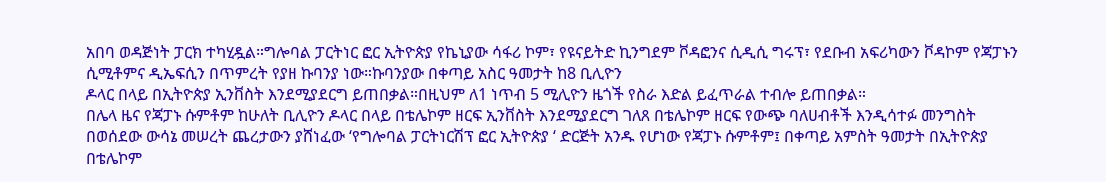አበባ ወዳጅነት ፓርክ ተካሂዷል።ግሎባል ፓርትነር ፎር ኢትዮጵያ የኬኒያው ሳፋሪ ኮም፣ የዩናይትድ ኪንግደም ቮዳፎንና ሲዲሲ ግሩፕ፣ የደቡብ አፍሪካውን ቮዳኮም የጃፓኑን ሲሚቶምና ዲኤፍሲን በጥምረት የያዘ ኩባንያ ነው።ኩባንያው በቀጣይ አስር ዓመታት ከ8 ቢሊዮን
ዶላር በላይ በኢትዮጵያ ኢንቨስት እንደሚያደርግ ይጠበቃል።በዚህም ለ1 ነጥብ 5 ሚሊዮን ዜጎች የስራ እድል ይፈጥራል ተብሎ ይጠበቃል።
በሌላ ዜና የጃፓኑ ሱምቶም ከሁለት ቢሊዮን ዶላር በላይ በቴሌኮም ዘርፍ ኢንቨስት እንደሚያደርግ ገለጸ በቴሌኮም ዘርፍ የውጭ ባለሀብቶች እንዲሳተፉ መንግስት በወሰደው ውሳኔ መሠረት ጨረታውን ያሸነፈው ‘የግሎባል ፓርትነርሽፕ ፎር ኢትዮጵያ ‘ ድርጅት አንዱ የሆነው የጃፓኑ ሱምቶም፤ በቀጣይ አምስት ዓመታት በኢትዮጵያ በቴሌኮም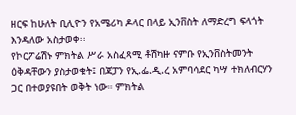ዘርፍ ከሁለት ቢሊዮን የአሜሪካ ዶላር በላይ ኢንቨስት ለማድረግ ፍላጎት እንዳለው አስታወቀ፡፡
የኮርፖሬሽኑ ምክትል ሥራ አስፈጻሚ ቶሽካዙ ናምቡ የኢንቨስትመንት ዕቅዳቸውን ያስታወቁት፤ በጃፓን የኢ.ፌ.ዲ.ረ አምባሳደር ካሣ ተክለብርሃን ጋር በተወያዩበት ወቅት ነው። ምክትል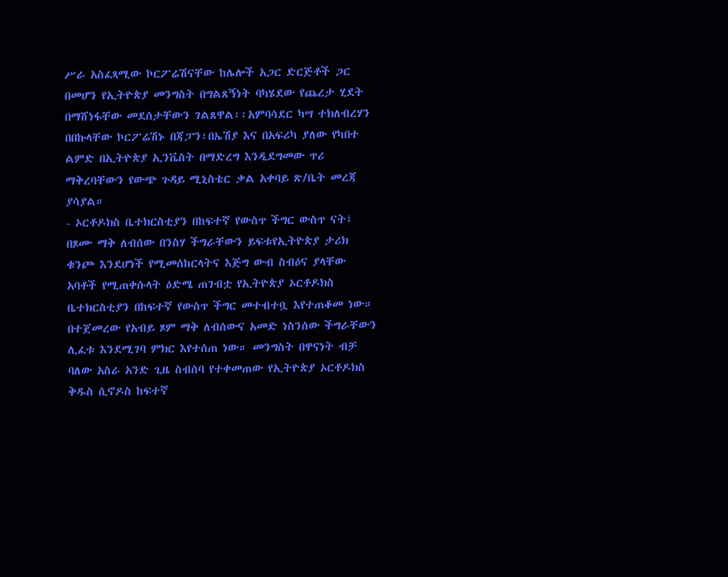ሥራ አስፈጻሚው ኮርፖሬሽናቸው ከሌሎች አጋር ድርጅቶች ጋር በመሆን የኢትዮጵያ መንግስት በግልጸኝነት ባካሄደው የጨረታ ሂደት በማሸነፋቸው መደሰታቸውን ገልጸዋል፡፡አምባሳደር ካሣ ተክለብረሃን በበኩላቸው ኮርፖሬሽኑ በጃፓን፣በኤሽያ እና በአፍሪካ ያለው የካበተ ልምድ በኢትዮጵያ ኢንቬስት በማድረግ እንዲደግመው ጥሪ ማቅረባቸውን የውጭ ጉዳይ ሚኒስቴር ቃል አቀባይ ጽ/ቤት መረጃ ያሳያል።
- ኦርቶዶክስ ቤተክርስቲያን በከፍተኛ የውስጥ ችግር ውስጥ ናት፤ በጾሙ ማቅ ለብሰው በንስሃ ችግራቸውን ይፍቱየኢትዮጵያ ታሪክ ቁንጮ እንደሆነች የሚመሰከርላትና እጅግ ውብ ስብዕና ያላቸው አባቶች የሚጠቀሱላት ዕድሜ ጠገብቷ የኢትዮጵያ ኦርቶዶክስ ቤተክርስቲያን በከፍተኛ የውስጥ ችግር መተብተቧ እየተጠቆመ ነው። በተጀመረው የአብይ ጾም ማቅ ለብሰውና አመድ ነስንሰው ችግራቸውን ሊፈቱ እንደሚገባ ምክር እየተሰጠ ነው። መንግስት በዋናነት ብቻ ባለው አስራ አንድ ጊዜ ስብሰባ የተቀመጠው የኢትዮጵያ ኦርቶዶክስ ቅዱስ ሲኖዶስ ከፍተኛ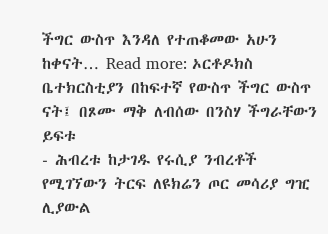ችግር ውስጥ እንዳለ የተጠቆመው አሁን ከቀናት… Read more: ኦርቶዶክስ ቤተክርስቲያን በከፍተኛ የውስጥ ችግር ውስጥ ናት፤ በጾሙ ማቅ ለብሰው በንስሃ ችግራቸውን ይፍቱ
- ሕብረቱ ከታገዱ የሩሲያ ንብረቶች የሚገኘውን ትርፍ ለዩክሬን ጦር መሳሪያ ግዢ ሊያውል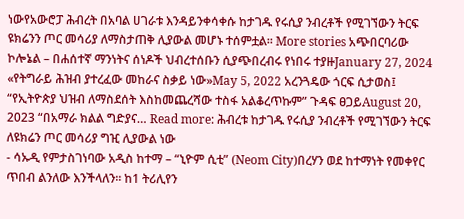ነውየአውሮፓ ሕብረት በአባል ሀገራቱ እንዳይንቀሳቀሱ ከታገዱ የሩሲያ ንብረቶች የሚገኘውን ትርፍ ዩክሬንን ጦር መሳሪያ ለማስታጠቅ ሊያውል መሆኑ ተሰምቷል፡፡ More stories አጭበርባሪው ኮሎኔል – በሐሰተኛ ማንነትና ሰነዶች ህብረተሰቡን ሲያጭበረብሩ የነበሩ ተያዙJanuary 27, 2024 «የትግራይ ሕዝብ ያተረፈው መከራና ስቃይ ነው»May 5, 2022 አረንጓዴው ጎርፍ ሲታወስ፤ “የኢትዮጵያ ህዝብ ለማስደሰት እስከመጨረሻው ተስፋ አልቆረጥኩም” ጉዳፍ ፀጋይAugust 20, 2023 “በአማራ ክልል ግድያና… Read more: ሕብረቱ ከታገዱ የሩሲያ ንብረቶች የሚገኘውን ትርፍ ለዩክሬን ጦር መሳሪያ ግዢ ሊያውል ነው
- ሳኡዲ የምታስገነባው አዲስ ከተማ – “ኒዮም ሲቲ” (Neom City)በረሃን ወደ ከተማነት የመቀየር ጥበብ ልንለው እንችላለን፡፡ ከ1 ትሪሊየን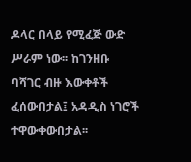ዶላር በላይ የሚፈጅ ውድ ሥራም ነው፡፡ ከገንዘቡ ባሻገር ብዙ እውቀቶች ፈሰውበታል፤ አዳዲስ ነገሮች ተዋውቀውበታል፡፡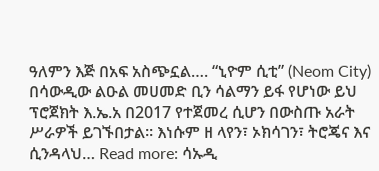ዓለምን እጅ በአፍ አስጭኗል…. “ኒዮም ሲቲ” (Neom City) በሳውዲው ልዑል መሀመድ ቢን ሳልማን ይፋ የሆነው ይህ ፕሮጀክት እ.ኤ.አ በ2017 የተጀመረ ሲሆን በውስጡ አራት ሥራዎች ይገኙበታል፡፡ እነሱም ዘ ላየን፣ ኦክሳገን፣ ትሮጄና እና ሲንዳላህ… Read more: ሳኡዲ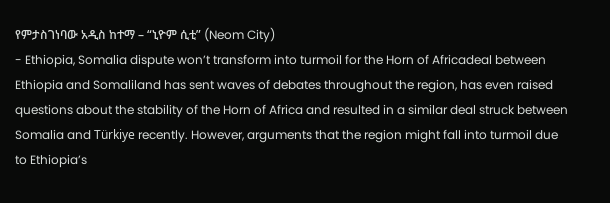የምታስገነባው አዲስ ከተማ – “ኒዮም ሲቲ” (Neom City)
- Ethiopia, Somalia dispute won’t transform into turmoil for the Horn of Africadeal between Ethiopia and Somaliland has sent waves of debates throughout the region, has even raised questions about the stability of the Horn of Africa and resulted in a similar deal struck between Somalia and Türkiye recently. However, arguments that the region might fall into turmoil due to Ethiopia’s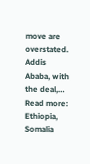move are overstated. Addis Ababa, with the deal,… Read more: Ethiopia, Somalia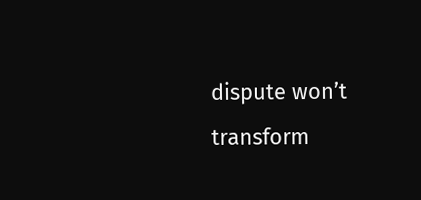dispute won’t transform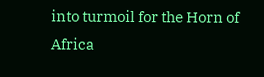into turmoil for the Horn of Africa